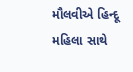મૌલવીએ હિન્દૂ મહિલા સાથે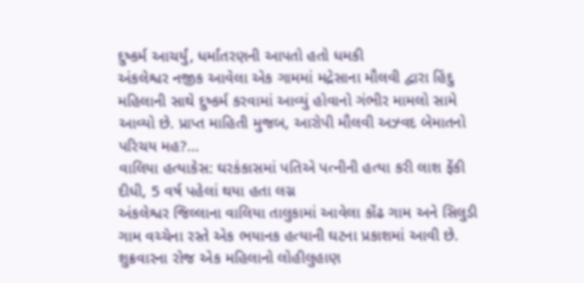દુષ્કર્મ આચર્યું, ધર્માંતરણની આપતો હતો ધમકી
અંકલેશ્વર નજીક આવેલા એક ગામમાં મદ્રેસાના મૌલવી દ્વારા હિંદુ મહિલાની સાથે દુષ્કર્મ કરવામાં આવ્યું હોવાનો ગંભીર મામલો સામે આવ્યો છે. પ્રાપ્ત માહિતી મુજબ, આરોપી મૌલવી અઝ્વદ બેમાતનો પરિચય મહ?...
વાલિયા હત્યાકેસ: ઘરકંકાસમાં પતિએ પત્નીની હત્યા કરી લાશ ફેંકી દીધી, 5 વર્ષ પહેલાં થયા હતા લગ્ન
અંકલેશ્વર જિલ્લાના વાલિયા તાલુકામાં આવેલા કોંઢ ગામ અને સિલુડી ગામ વચ્ચેના રસ્તે એક ભયાનક હત્યાની ઘટના પ્રકાશમાં આવી છે. શુક્રવારના રોજ એક મહિલાનો લોહીલુહાણ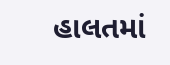હાલતમાં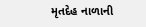મૃતદેહ નાળાની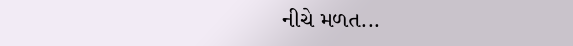નીચે મળત...